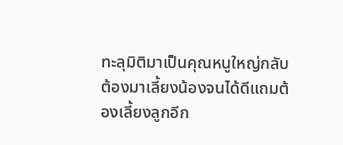ทะลุมิติมาเป็นคุณหนูใหญ่กลับต้องมาเลี้ยงน้องจนได้ดีแถมต้องเลี้ยงลูกอีก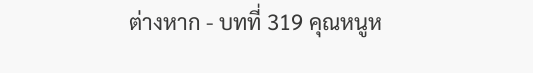ต่างหาก - บทที่ 319 คุณหนูห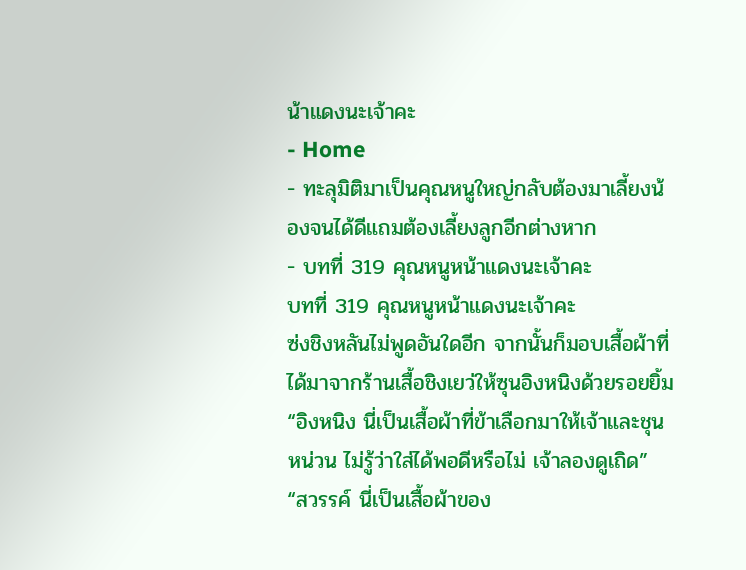น้าแดงนะเจ้าคะ
- Home
- ทะลุมิติมาเป็นคุณหนูใหญ่กลับต้องมาเลี้ยงน้องจนได้ดีแถมต้องเลี้ยงลูกอีกต่างหาก
- บทที่ 319 คุณหนูหน้าแดงนะเจ้าคะ
บทที่ 319 คุณหนูหน้าแดงนะเจ้าคะ
ซ่งชิงหลันไม่พูดอันใดอีก จากนั้นก็มอบเสื้อผ้าที่ได้มาจากร้านเสื้อชิงเยว่ให้ซุนอิงหนิงด้วยรอยยิ้ม “อิงหนิง นี่เป็นเสื้อผ้าที่ข้าเลือกมาให้เจ้าและชุนหน่วน ไม่รู้ว่าใส่ได้พอดีหรือไม่ เจ้าลองดูเถิด”
“สวรรค์ นี่เป็นเสื้อผ้าของ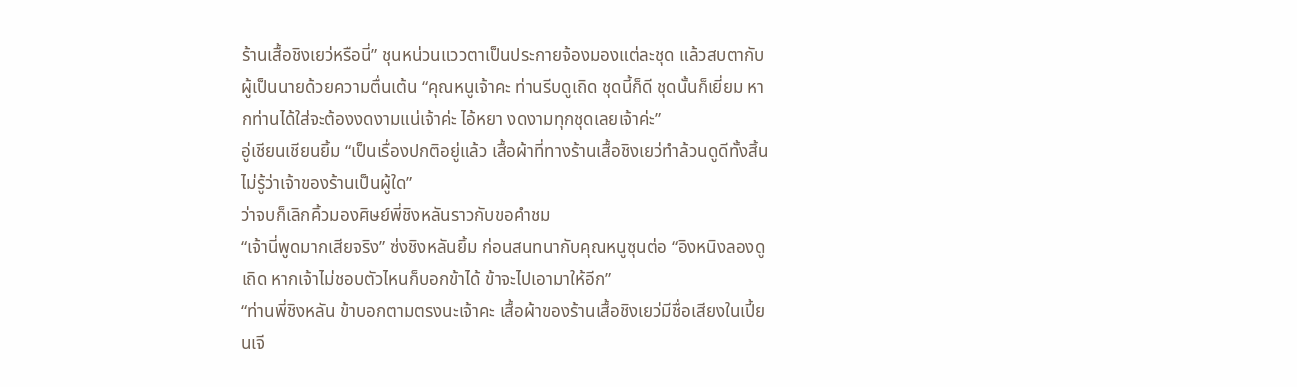ร้านเสื้อชิงเยว่หรือนี่” ชุนหน่วนแววตาเป็นประกายจ้องมองแต่ละชุด แล้วสบตากับผู้เป็นนายด้วยความตื่นเต้น “คุณหนูเจ้าคะ ท่านรีบดูเถิด ชุดนี้ก็ดี ชุดนั้นก็เยี่ยม หากท่านได้ใส่จะต้องงดงามแน่เจ้าค่ะ ไอ้หยา งดงามทุกชุดเลยเจ้าค่ะ”
อู่เชียนเชียนยิ้ม “เป็นเรื่องปกติอยู่แล้ว เสื้อผ้าที่ทางร้านเสื้อชิงเยว่ทำล้วนดูดีทั้งสิ้น ไม่รู้ว่าเจ้าของร้านเป็นผู้ใด”
ว่าจบก็เลิกคิ้วมองศิษย์พี่ชิงหลันราวกับขอคำชม
“เจ้านี่พูดมากเสียจริง” ซ่งชิงหลันยิ้ม ก่อนสนทนากับคุณหนูซุนต่อ “อิงหนิงลองดูเถิด หากเจ้าไม่ชอบตัวไหนก็บอกข้าได้ ข้าจะไปเอามาให้อีก”
“ท่านพี่ชิงหลัน ข้าบอกตามตรงนะเจ้าคะ เสื้อผ้าของร้านเสื้อชิงเยว่มีชื่อเสียงในเปี้ยนเจี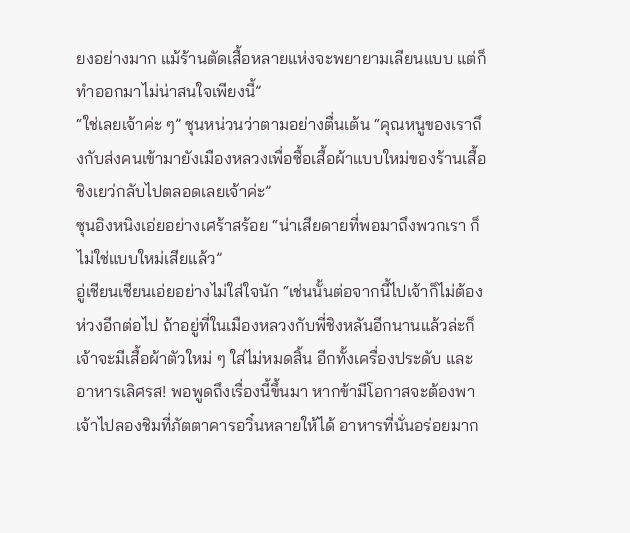ยงอย่างมาก แม้ร้านตัดเสื้อหลายแห่งจะพยายามเลียนแบบ แต่ก็ทำออกมาไม่น่าสนใจเพียงนี้”
“ใช่เลยเจ้าค่ะ ๆ” ชุนหน่วนว่าตามอย่างตื่นเต้น “คุณหนูของเราถึงกับส่งคนเข้ามายังเมืองหลวงเพื่อซื้อเสื้อผ้าแบบใหม่ของร้านเสื้อชิงเยว่กลับไปตลอดเลยเจ้าค่ะ”
ซุนอิงหนิงเอ่ยอย่างเศร้าสร้อย “น่าเสียดายที่พอมาถึงพวกเรา ก็ไม่ใช่แบบใหม่เสียแล้ว”
อู่เชียนเชียนเอ่ยอย่างไม่ใส่ใจนัก “เช่นนั้นต่อจากนี้ไปเจ้าก็ไม่ต้องห่วงอีกต่อไป ถ้าอยู่ที่ในเมืองหลวงกับพี่ชิงหลันอีกนานแล้วล่ะก็ เจ้าจะมีเสื้อผ้าตัวใหม่ ๆ ใส่ไม่หมดสิ้น อีกทั้งเครื่องประดับ และอาหารเลิศรส! พอพูดถึงเรื่องนี้ขึ้นมา หากข้ามีโอกาสจะต้องพาเจ้าไปลองชิมที่ภัตตาคารอวิ๋นหลายให้ได้ อาหารที่นั่นอร่อยมาก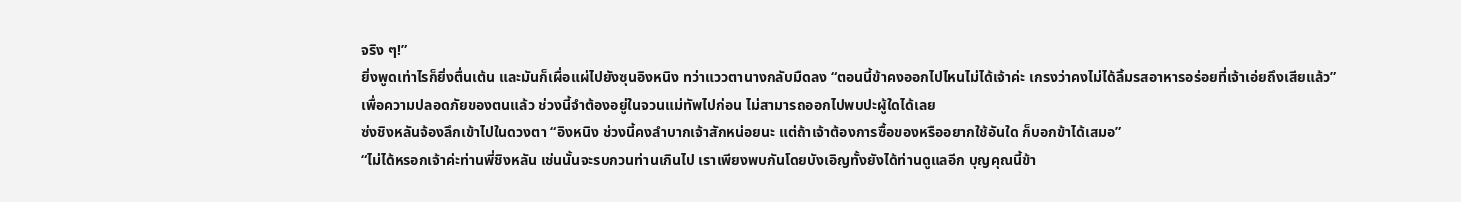จริง ๆ!”
ยิ่งพูดเท่าไรก็ยิ่งตื่นเต้น และมันก็เผื่อแผ่ไปยังซุนอิงหนิง ทว่าแววตานางกลับมืดลง “ตอนนี้ข้าคงออกไปไหนไม่ได้เจ้าค่ะ เกรงว่าคงไม่ได้ลิ้มรสอาหารอร่อยที่เจ้าเอ่ยถึงเสียแล้ว”
เพื่อความปลอดภัยของตนแล้ว ช่วงนี้จำต้องอยู่ในจวนแม่ทัพไปก่อน ไม่สามารถออกไปพบปะผู้ใดได้เลย
ซ่งชิงหลันจ้องลึกเข้าไปในดวงตา “อิงหนิง ช่วงนี้คงลำบากเจ้าสักหน่อยนะ แต่ถ้าเจ้าต้องการซื้อของหรืออยากใช้อันใด ก็บอกข้าได้เสมอ”
“ไม่ได้หรอกเจ้าค่ะท่านพี่ชิงหลัน เช่นนั้นจะรบกวนท่านเกินไป เราเพียงพบกันโดยบังเอิญทั้งยังได้ท่านดูแลอีก บุญคุณนี้ข้า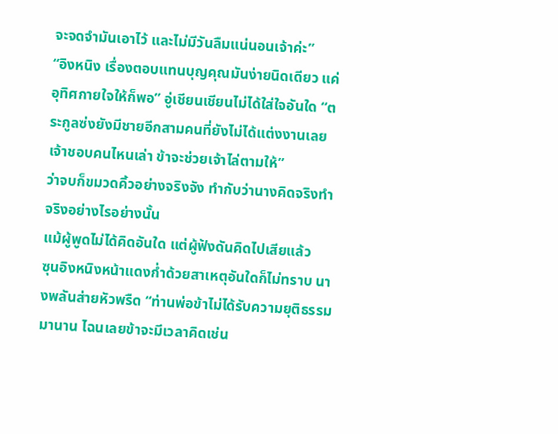จะจดจำมันเอาไว้ และไม่มีวันลืมแน่นอนเจ้าค่ะ”
“อิงหนิง เรื่องตอบแทนบุญคุณมันง่ายนิดเดียว แค่อุทิศกายใจให้ก็พอ” อู่เชียนเชียนไม่ได้ใส่ใจอันใด “ตระกูลซ่งยังมีชายอีกสามคนที่ยังไม่ได้แต่งงานเลย เจ้าชอบคนไหนเล่า ข้าจะช่วยเจ้าไล่ตามให้”
ว่าจบก็ขมวดคิ้วอย่างจริงจัง ทำกับว่านางคิดจริงทำจริงอย่างไรอย่างนั้น
แม้ผู้พูดไม่ได้คิดอันใด แต่ผู้ฟังดันคิดไปเสียแล้ว
ซุนอิงหนิงหน้าแดงก่ำด้วยสาเหตุอันใดก็ไม่ทราบ นางพลันส่ายหัวพรืด “ท่านพ่อข้าไม่ได้รับความยุติธรรมมานาน ไฉนเลยข้าจะมีเวลาคิดเช่น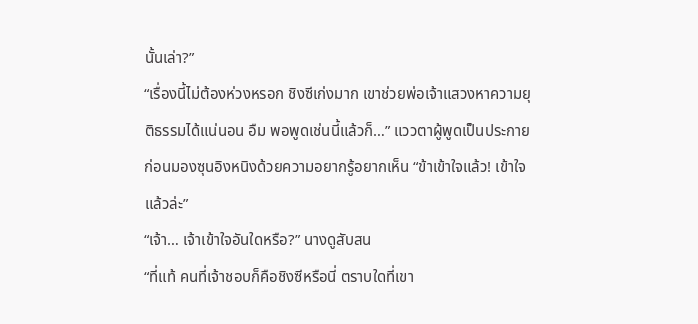นั้นเล่า?”
“เรื่องนี้ไม่ต้องห่วงหรอก ชิงซีเก่งมาก เขาช่วยพ่อเจ้าแสวงหาความยุติธรรมได้แน่นอน อืม พอพูดเช่นนี้แล้วก็…” แววตาผู้พูดเป็นประกาย ก่อนมองซุนอิงหนิงด้วยความอยากรู้อยากเห็น “ข้าเข้าใจแล้ว! เข้าใจแล้วล่ะ”
“เจ้า… เจ้าเข้าใจอันใดหรือ?” นางดูสับสน
“ที่แท้ คนที่เจ้าชอบก็คือชิงซีหรือนี่ ตราบใดที่เขา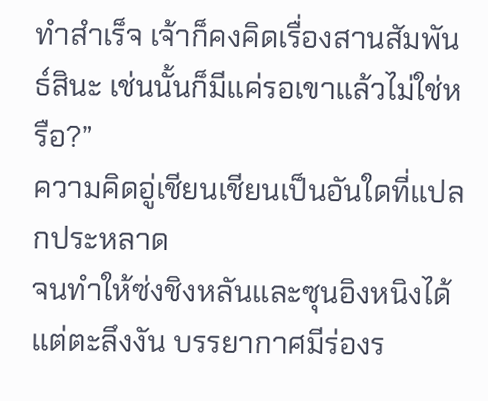ทำสำเร็จ เจ้าก็คงคิดเรื่องสานสัมพันธ์สินะ เช่นนั้นก็มีแค่รอเขาแล้วไม่ใช่หรือ?”
ความคิดอู่เชียนเชียนเป็นอันใดที่แปลกประหลาด
จนทำให้ซ่งชิงหลันและซุนอิงหนิงได้แต่ตะลึงงัน บรรยากาศมีร่องร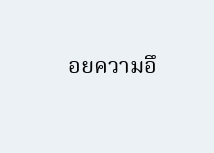อยความอึ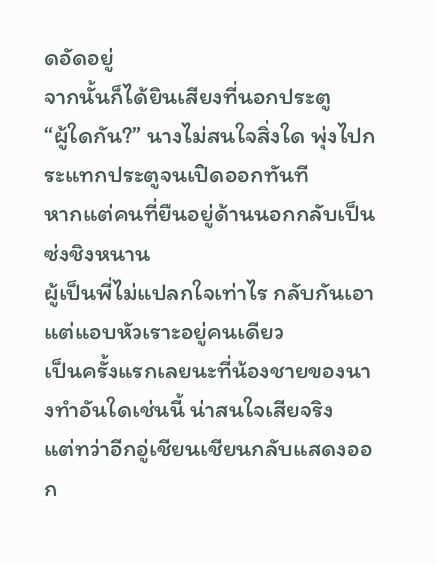ดอัดอยู่
จากนั้นก็ได้ยินเสียงที่นอกประตู
“ผู้ใดกัน?” นางไม่สนใจสิ่งใด พุ่งไปกระแทกประตูจนเปิดออกทันที
หากแต่คนที่ยืนอยู่ด้านนอกกลับเป็นซ่งชิงหนาน
ผู้เป็นพี่ไม่แปลกใจเท่าไร กลับกันเอาแต่แอบหัวเราะอยู่คนเดียว
เป็นครั้งแรกเลยนะที่น้องชายของนางทำอันใดเช่นนี้ น่าสนใจเสียจริง
แต่ทว่าอีกอู่เชียนเชียนกลับแสดงออก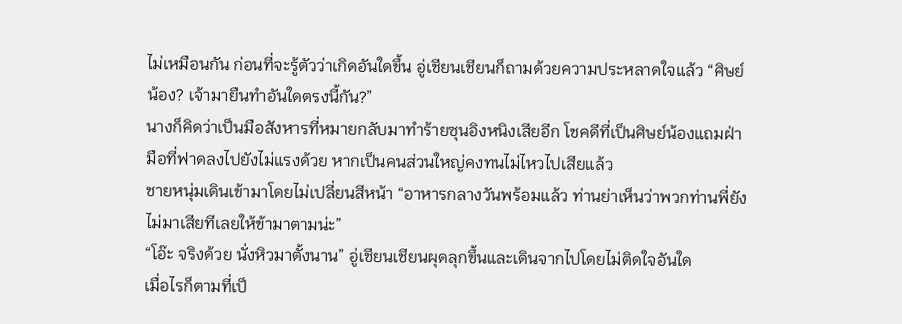ไม่เหมือนกัน ก่อนที่จะรู้ตัวว่าเกิดอันใดขึ้น อู่เชียนเชียนก็ถามด้วยความประหลาดใจแล้ว “ศิษย์น้อง? เจ้ามายืนทำอันใดตรงนี้กัน?”
นางก็คิดว่าเป็นมือสังหารที่หมายกลับมาทำร้ายซุนอิงหนิงเสียอีก โชคดีที่เป็นศิษย์น้องแถมฝ่ามือที่ฟาดลงไปยังไม่แรงด้วย หากเป็นคนส่วนใหญ่คงทนไม่ไหวไปเสียแล้ว
ชายหนุ่มเดินเข้ามาโดยไม่เปลี่ยนสีหน้า “อาหารกลางวันพร้อมแล้ว ท่านย่าเห็นว่าพวกท่านพี่ยังไม่มาเสียทีเลยให้ข้ามาตามน่ะ”
“โอ๊ะ จริงด้วย นั่งหิวมาตั้งนาน” อู่เชียนเชียนผุดลุกขึ้นและเดินจากไปโดยไม่ติดใจอันใด
เมื่อไรก็ตามที่เป็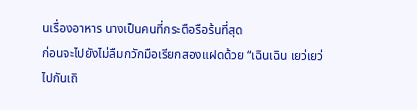นเรื่องอาหาร นางเป็นคนที่กระตือรือร้นที่สุด
ก่อนจะไปยังไม่ลืมกวักมือเรียกสองแฝดด้วย “เฉินเฉิน เยว่เยว่ไปกันเถิ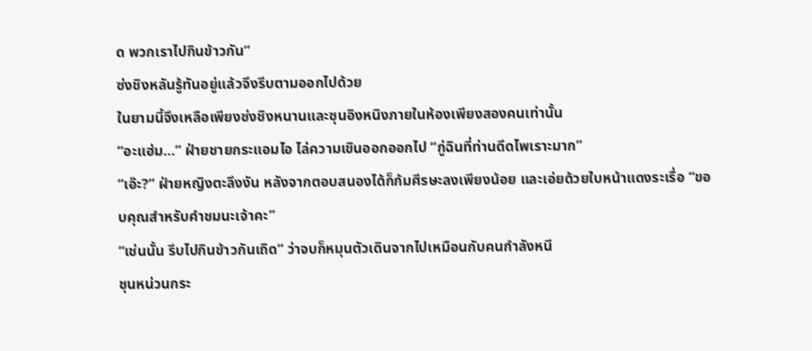ด พวกเราไปกินข้าวกัน”
ซ่งชิงหลันรู้ทันอยู่แล้วจึงรีบตามออกไปด้วย
ในยามนี้จึงเหลือเพียงซ่งชิงหนานและซุนอิงหนิงภายในห้องเพียงสองคนเท่านั้น
“อะแฮ่ม…” ฝ่ายชายกระแอมไอ ไล่ความเขินออกออกไป “กู่ฉินที่ท่านดีดไพเราะมาก”
“เอ๊ะ?” ฝ่ายหญิงตะลึงงัน หลังจากตอบสนองได้ก็ก้มศีรษะลงเพียงน้อย และเอ่ยด้วยใบหน้าแดงระเรื่อ “ขอบคุณสำหรับคำชมนะเจ้าคะ”
“เช่นนั้น รีบไปกินข้าวกันเถิด” ว่าจบก็หมุนตัวเดินจากไปเหมือนกับคนกำลังหนี
ชุนหน่วนกระ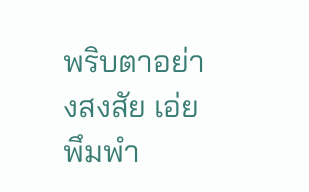พริบตาอย่างสงสัย เอ่ยพึมพำ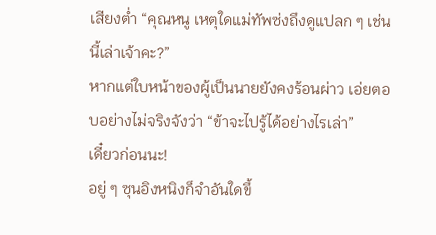เสียงต่ำ “คุณหนู เหตุใดแม่ทัพซ่งถึงดูแปลก ๆ เช่นนี้เล่าเจ้าคะ?”
หากแต่ใบหน้าของผู้เป็นนายยังคงร้อนผ่าว เอ่ยตอบอย่างไม่จริงจังว่า “ข้าจะไปรู้ได้อย่างไรเล่า”
เดี๋ยวก่อนนะ!
อยู่ ๆ ซุนอิงหนิงก็จำอันใดขึ้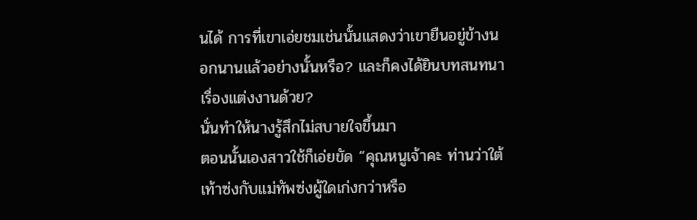นได้ การที่เขาเอ่ยชมเช่นนั้นแสดงว่าเขายืนอยู่ข้างนอกนานแล้วอย่างนั้นหรือ? และก็คงได้ยินบทสนทนาเรื่องแต่งงานด้วย?
นั่นทำให้นางรู้สึกไม่สบายใจขึ้นมา
ตอนนั้นเองสาวใช้ก็เอ่ยขัด “คุณหนูเจ้าคะ ท่านว่าใต้เท้าซ่งกับแม่ทัพซ่งผู้ใดเก่งกว่าหรือ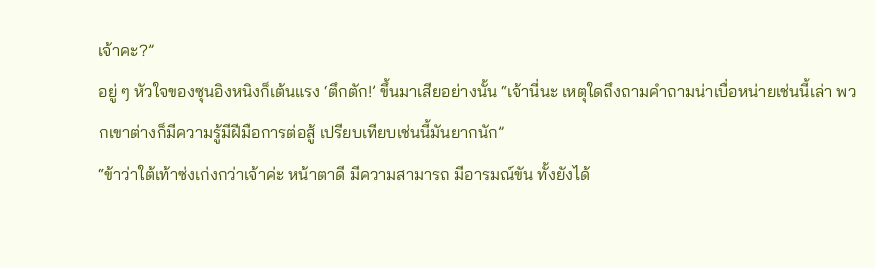เจ้าคะ?”
อยู่ ๆ หัวใจของซุนอิงหนิงก็เต้นแรง ‘ตึกตัก!’ ขึ้นมาเสียอย่างนั้น “เจ้านี่นะ เหตุใดถึงถามคำถามน่าเบื่อหน่ายเช่นนี้เล่า พวกเขาต่างก็มีความรู้มีฝีมือการต่อสู้ เปรียบเทียบเช่นนี้มันยากนัก”
“ข้าว่าใต้เท้าซ่งเก่งกว่าเจ้าค่ะ หน้าตาดี มีความสามารถ มีอารมณ์ขัน ทั้งยังได้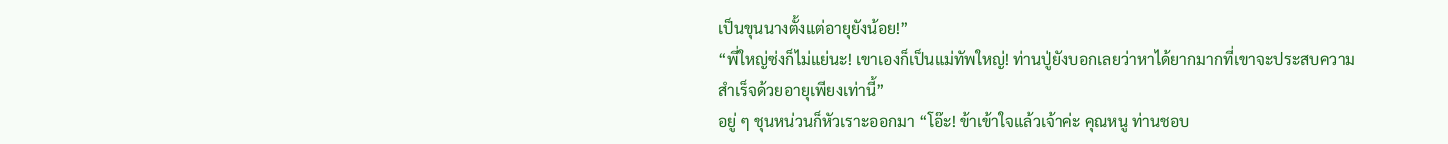เป็นขุนนางตั้งแต่อายุยังน้อย!”
“พี่ใหญ่ซ่งก็ไม่แย่นะ! เขาเองก็เป็นแม่ทัพใหญ่! ท่านปู่ยังบอกเลยว่าหาได้ยากมากที่เขาจะประสบความสำเร็จด้วยอายุเพียงเท่านี้”
อยู่ ๆ ชุนหน่วนก็หัวเราะออกมา “โอ๊ะ! ข้าเข้าใจแล้วเจ้าค่ะ คุณหนู ท่านชอบ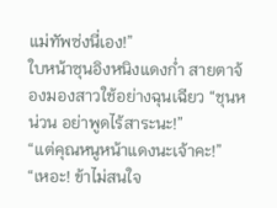แม่ทัพซ่งนี่เอง!”
ใบหน้าซุนอิงหนิงแดงก่ำ สายตาจ้องมองสาวใช้อย่างฉุนเฉียว “ชุนหน่วน อย่าพูดไร้สาระนะ!”
“แต่คุณหนูหน้าแดงนะเจ้าคะ!”
“เหอะ! ข้าไม่สนใจ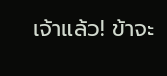เจ้าแล้ว! ข้าจะ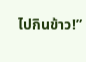ไปกินข้าว!”